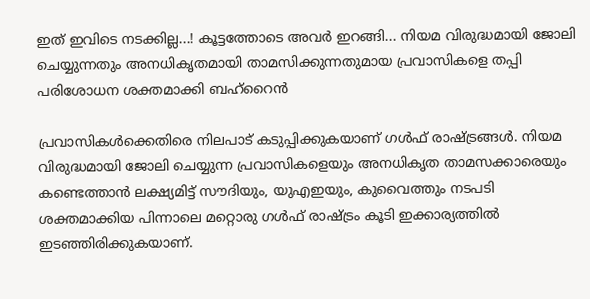ഇത് ഇവിടെ നടക്കില്ല...! കൂട്ടത്തോടെ അവർ ഇറങ്ങി... നിയമ വിരുദ്ധമായി ജോലി ചെയ്യുന്നതും അനധികൃതമായി താമസിക്കുന്നതുമായ പ്രവാസികളെ തപ്പി പരിശോധന ശക്തമാക്കി ബഹ്റൈൻ

പ്രവാസികൾക്കെതിരെ നിലപാട് കടുപ്പിക്കുകയാണ് ഗൾഫ് രാഷ്ട്രങ്ങൾ. നിയമ വിരുദ്ധമായി ജോലി ചെയ്യുന്ന പ്രവാസികളെയും അനധികൃത താമസക്കാരെയും കണ്ടെത്താൻ ലക്ഷ്യമിട്ട് സൗദിയും, യുഎഇയും, കുവൈത്തും നടപടി ശക്തമാക്കിയ പിന്നാലെ മറ്റൊരു ഗൾഫ് രാഷ്ട്രം കൂടി ഇക്കാര്യത്തിൽ ഇടഞ്ഞിരിക്കുകയാണ്.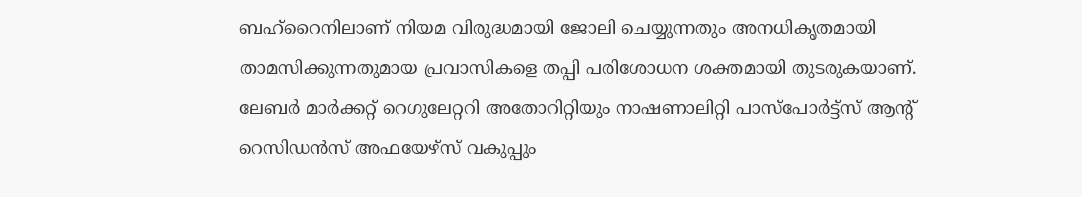ബഹ്റൈനിലാണ് നിയമ വിരുദ്ധമായി ജോലി ചെയ്യുന്നതും അനധികൃതമായി താമസിക്കുന്നതുമായ പ്രവാസികളെ തപ്പി പരിശോധന ശക്തമായി തുടരുകയാണ്.
ലേബർ മാർക്കറ്റ് റെഗുലേറ്ററി അതോറിറ്റിയും നാഷണാലിറ്റി പാസ്പോർട്ട്സ് ആന്റ് റെസിഡൻസ് അഫയേഴ്സ് വകുപ്പും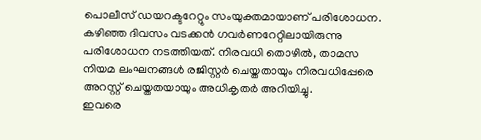പൊലീസ് ഡയറക്ടറേറ്റും സംയുക്തമായാണ് പരിശോധന. കഴിഞ്ഞ ദിവസം വടക്കൻ ഗവർണറേറ്റിലായിരുന്നു പരിശോധന നടത്തിയത്. നിരവധി തൊഴിൽ, താമസ നിയമ ലംഘനങ്ങൾ രജിസ്റ്റർ ചെയ്തതായും നിരവധിപ്പേരെ അറസ്റ്റ് ചെയ്തതയായും അധികൃതർ അറിയിച്ചു.
ഇവരെ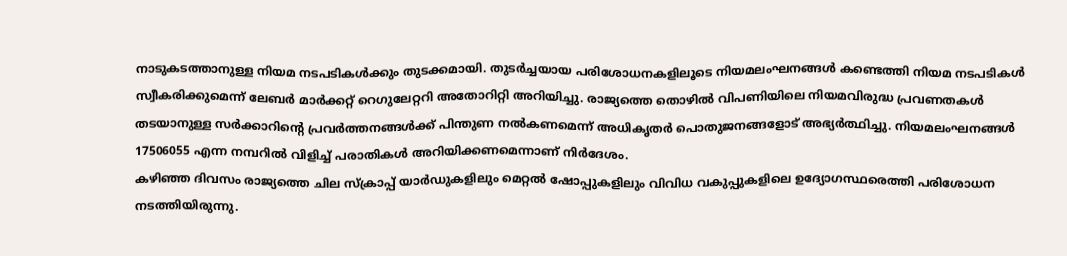നാടുകടത്താനുള്ള നിയമ നടപടികൾക്കും തുടക്കമായി. തുടർച്ചയായ പരിശോധനകളിലൂടെ നിയമലംഘനങ്ങൾ കണ്ടെത്തി നിയമ നടപടികൾ സ്വീകരിക്കുമെന്ന് ലേബർ മാർക്കറ്റ് റെഗുലേറ്ററി അതോറിറ്റി അറിയിച്ചു. രാജ്യത്തെ തൊഴിൽ വിപണിയിലെ നിയമവിരുദ്ധ പ്രവണതകൾ തടയാനുള്ള സർക്കാറിന്റെ പ്രവർത്തനങ്ങൾക്ക് പിന്തുണ നൽകണമെന്ന് അധികൃതർ പൊതുജനങ്ങളോട് അഭ്യർത്ഥിച്ചു. നിയമലംഘനങ്ങൾ 17506055 എന്ന നമ്പറിൽ വിളിച്ച് പരാതികൾ അറിയിക്കണമെന്നാണ് നിർദേശം.
കഴിഞ്ഞ ദിവസം രാജ്യത്തെ ചില സ്ക്രാപ്പ് യാർഡുകളിലും മെറ്റൽ ഷോപ്പുകളിലും വിവിധ വകുപ്പുകളിലെ ഉദ്യോഗസ്ഥരെത്തി പരിശോധന നടത്തിയിരുന്നു.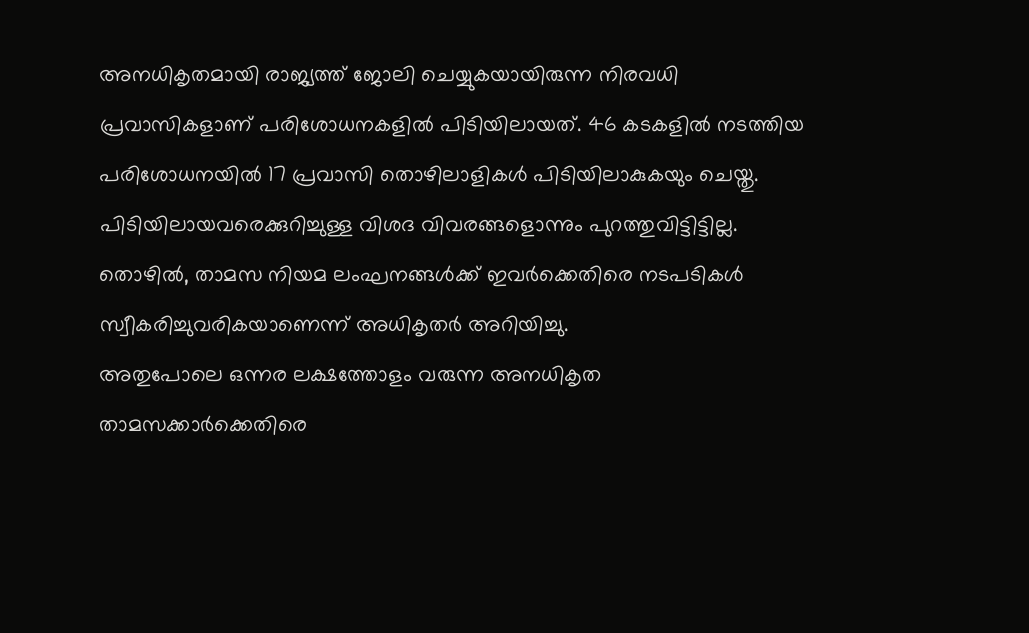അനധികൃതമായി രാജ്യത്ത് ജോലി ചെയ്യുകയായിരുന്ന നിരവധി പ്രവാസികളാണ് പരിശോധനകളിൽ പിടിയിലായത്. 46 കടകളിൽ നടത്തിയ പരിശോധനയിൽ 17 പ്രവാസി തൊഴിലാളികൾ പിടിയിലാകുകയും ചെയ്തു. പിടിയിലായവരെക്കുറിച്ചുള്ള വിശദ വിവരങ്ങളൊന്നും പുറത്തുവിട്ടിട്ടില്ല. തൊഴിൽ, താമസ നിയമ ലംഘനങ്ങൾക്ക് ഇവർക്കെതിരെ നടപടികൾ സ്വീകരിച്ചുവരികയാണെന്ന് അധികൃതർ അറിയിച്ചു.
അതുപോലെ ഒന്നര ലക്ഷത്തോളം വരുന്ന അനധികൃത താമസക്കാർക്കെതിരെ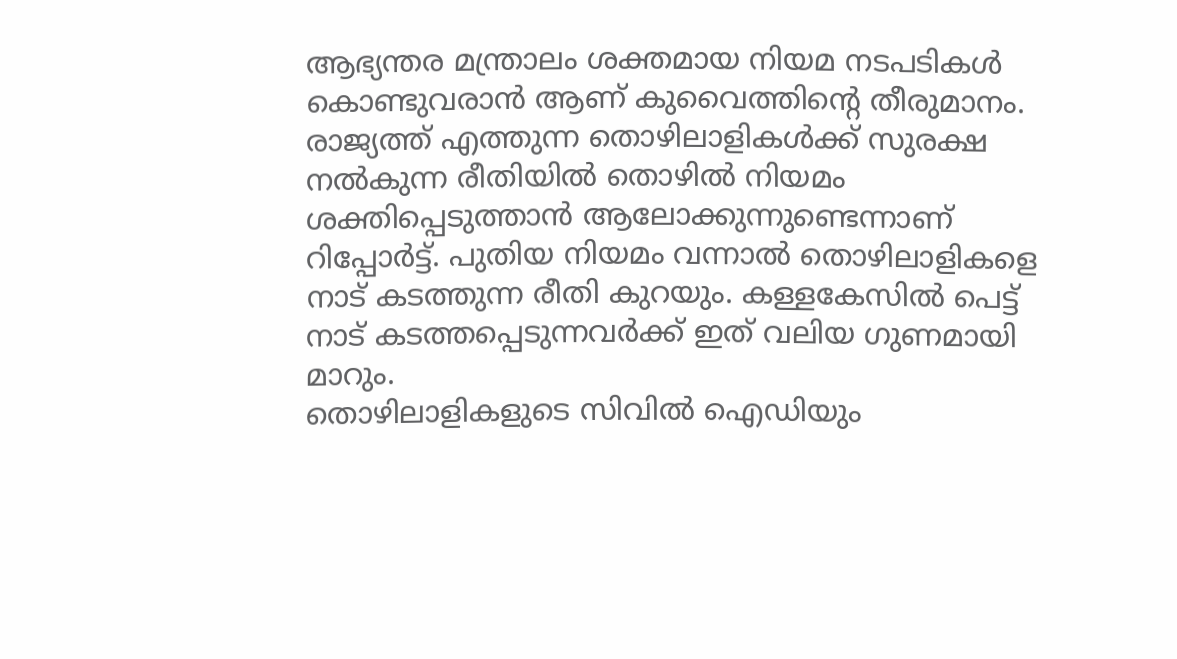ആഭ്യന്തര മന്ത്രാലം ശക്തമായ നിയമ നടപടികൾ കൊണ്ടുവരാൻ ആണ് കുവൈത്തിന്റെ തീരുമാനം. രാജ്യത്ത് എത്തുന്ന തൊഴിലാളികൾക്ക് സുരക്ഷ നൽകുന്ന രീതിയിൽ തൊഴിൽ നിയമം ശക്തിപ്പെടുത്താൻ ആലോക്കുന്നുണ്ടെന്നാണ് റിപ്പോർട്ട്. പുതിയ നിയമം വന്നാൽ തൊഴിലാളികളെ നാട് കടത്തുന്ന രീതി കുറയും. കള്ളകേസിൽ പെട്ട് നാട് കടത്തപ്പെടുന്നവർക്ക് ഇത് വലിയ ഗുണമായി മാറും.
തൊഴിലാളികളുടെ സിവിൽ ഐഡിയും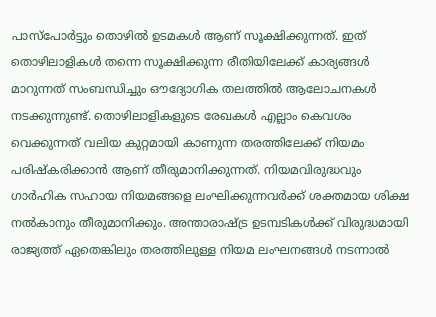പാസ്പോർട്ടും തൊഴിൽ ഉടമകൾ ആണ് സൂക്ഷിക്കുന്നത്. ഇത് തൊഴിലാളികൾ തന്നെ സൂക്ഷിക്കുന്ന രീതിയിലേക്ക് കാര്യങ്ങൾ മാറുന്നത് സംബന്ധിച്ചും ഔദ്യോഗിക തലത്തിൽ ആലോചനകൾ നടക്കുന്നുണ്ട്. തൊഴിലാളികളുടെ രേഖകൾ എല്ലാം കെവശം വെക്കുന്നത് വലിയ കുറ്റമായി കാണുന്ന തരത്തിലേക്ക് നിയമം പരിഷ്കരിക്കാൻ ആണ് തീരുമാനിക്കുന്നത്. നിയമവിരുദ്ധവും ഗാർഹിക സഹായ നിയമങ്ങളെ ലംഘിക്കുന്നവർക്ക് ശക്തമായ ശിക്ഷ നൽകാനും തീരുമാനിക്കും. അന്താരാഷ്ട്ര ഉടമ്പടികൾക്ക് വിരുദ്ധമായി രാജ്യത്ത് ഏതെങ്കിലും തരത്തിലുള്ള നിയമ ലംഘനങ്ങൾ നടന്നാൽ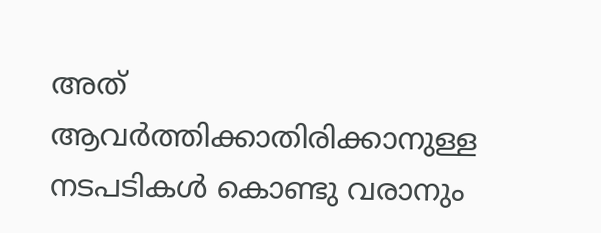അത് ആവർത്തിക്കാതിരിക്കാനുള്ള നടപടികൾ കൊണ്ടു വരാനും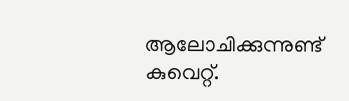ആലോചിക്കുന്നുണ്ട് കുവെറ്റ്.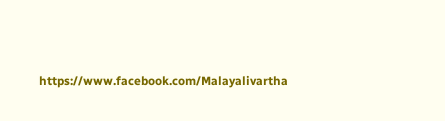https://www.facebook.com/Malayalivartha